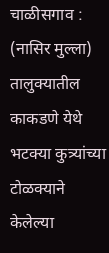चाळीसगाव : (नासिर मुल्ला)
तालुक्यातील काकडणे येथे भटक्या कुत्र्यांच्या टोळक्याने केलेल्या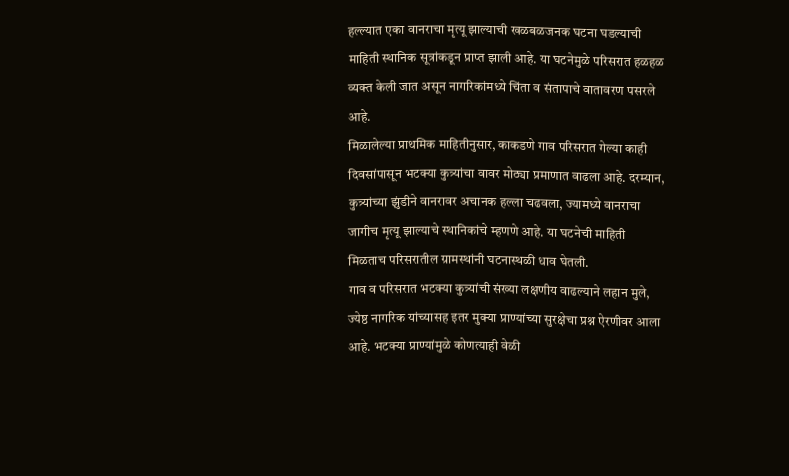हल्ल्यात एका वानराचा मृत्यू झाल्याची खळबळजनक घटना घडल्याची माहिती स्थानिक सूत्रांकडून प्राप्त झाली आहे. या घटनेमुळे परिसरात हळहळ व्यक्त केली जात असून नागरिकांमध्ये चिंता व संतापाचे वातावरण पसरले आहे.
मिळालेल्या प्राथमिक माहितीनुसार, काकडणे गाव परिसरात गेल्या काही दिवसांपासून भटक्या कुत्र्यांचा वावर मोठ्या प्रमाणात वाढला आहे. दरम्यान, कुत्र्यांच्या झुंडीने वानरावर अचानक हल्ला चढवला, ज्यामध्ये वानराचा जागीच मृत्यू झाल्याचे स्थानिकांचे म्हणणे आहे. या घटनेची माहिती मिळताच परिसरातील ग्रामस्थांनी घटनास्थळी धाव घेतली.
गाव व परिसरात भटक्या कुत्र्यांची संख्या लक्षणीय वाढल्याने लहान मुले, ज्येष्ठ नागरिक यांच्यासह इतर मुक्या प्राण्यांच्या सुरक्षेचा प्रश्न ऐरणीवर आला आहे. भटक्या प्राण्यांमुळे कोणत्याही वेळी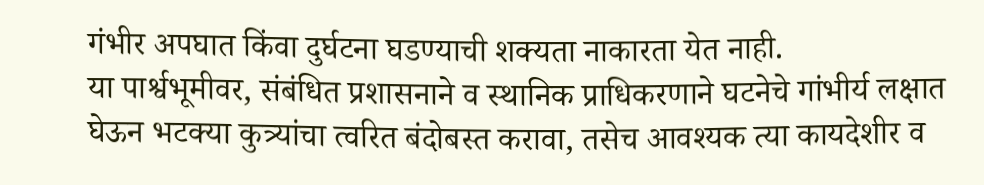गंभीर अपघात किंवा दुर्घटना घडण्याची शक्यता नाकारता येत नाही.
या पार्श्वभूमीवर, संबंधित प्रशासनाने व स्थानिक प्राधिकरणाने घटनेचे गांभीर्य लक्षात घेऊन भटक्या कुत्र्यांचा त्वरित बंदोबस्त करावा, तसेच आवश्यक त्या कायदेशीर व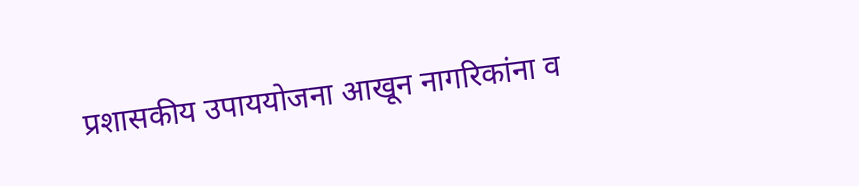प्रशासकीय उपाययोजना आखून नागरिकांना व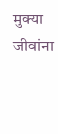मुक्या जीवांना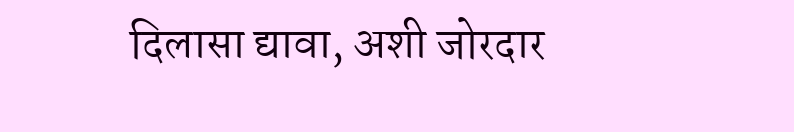दिलासा द्यावा, अशी जोरदार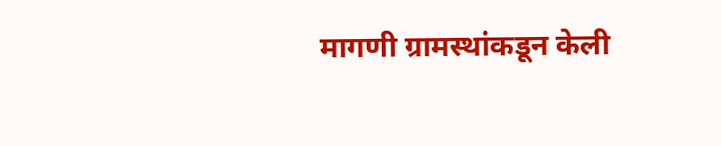मागणी ग्रामस्थांकडून केली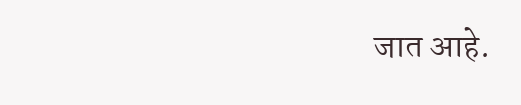जात आहे.